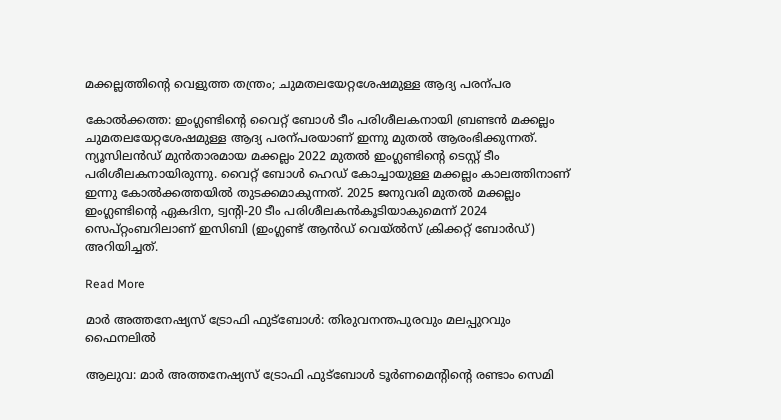മക്കല്ലത്തിന്‍റെ വെളുത്ത തന്ത്രം; ചുമതലയേറ്റശേഷമുള്ള ആദ്യ പരന്പര

കോൽക്കത്ത: ഇംഗ്ലണ്ടിന്‍റെ വൈറ്റ് ബോൾ ടീം പരിശീലകനായി ബ്രണ്ടൻ മക്കല്ലം ചുമതലയേറ്റശേഷമുള്ള ആദ്യ പരന്പരയാണ് ഇന്നു മുതൽ ആരംഭിക്കുന്നത്. ന്യൂസിലൻഡ് മുൻതാരമായ മക്കല്ലം 2022 മുതൽ ഇംഗ്ലണ്ടിന്‍റെ ടെസ്റ്റ് ടീം പരിശീലകനായിരുന്നു. വൈറ്റ് ബോൾ ഹെഡ് കോച്ചായുള്ള മക്കല്ലം കാലത്തിനാണ് ഇന്നു കോൽക്കത്തയിൽ തുടക്കമാകുന്നത്. 2025 ജനുവരി മുതൽ മക്കല്ലം ഇംഗ്ലണ്ടിന്‍റെ ഏകദിന, ട്വന്‍റി-20 ടീം പരിശീലകൻകൂടിയാകുമെന്ന് 2024 സെപ്റ്റംബറിലാണ് ഇസിബി (ഇംഗ്ലണ്ട് ആൻഡ് വെയ്ൽസ് ക്രിക്കറ്റ് ബോർഡ്) അറിയിച്ചത്.

Read More

മാർ അത്തനേഷ്യസ് ട്രോഫി ഫുട്ബോൾ: തിരുവനന്തപുരവും മലപ്പുറവും ഫൈനലിൽ

ആലുവ: മാർ അത്തനേഷ്യസ് ട്രോഫി ഫുട്ബോൾ ടൂർണമെന്‍റിന്‍റെ രണ്ടാം സെമി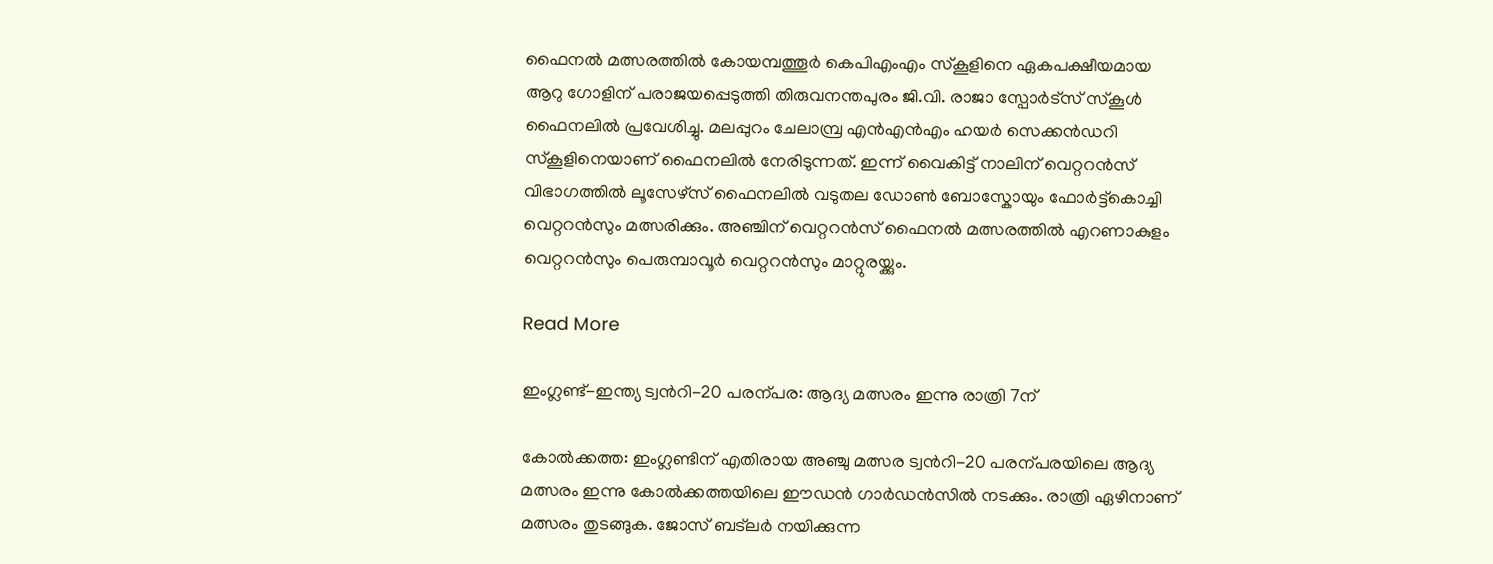ഫൈനൽ മത്സരത്തിൽ കോയമ്പത്തൂർ കെപിഎംഎം സ്കൂളിനെ ഏകപക്ഷീയമായ ആറു ഗോളിന് പരാജയപ്പെടുത്തി തിരുവനന്തപുരം ജി.വി. രാജാ സ്പോർട്സ് സ്കൂൾ ഫൈനലിൽ പ്രവേശിച്ചു. മലപ്പുറം ചേലാമ്പ്ര എൻഎൻഎം ഹയർ സെക്കൻഡറി സ്കൂളിനെയാണ് ഫൈനലിൽ നേരിടുന്നത്. ഇന്ന് വൈകിട്ട് നാലിന് വെറ്ററൻസ് വിഭാഗത്തിൽ ലൂസേഴ്സ് ഫൈനലിൽ വടുതല ഡോൺ ബോസ്കോയും ഫോർട്ട്കൊച്ചി വെറ്ററൻസും മത്സരിക്കും. അഞ്ചിന് വെറ്ററൻസ് ഫൈനൽ മത്സരത്തിൽ എറണാകുളം വെറ്ററൻസും പെരുമ്പാവൂർ വെറ്ററൻസും മാറ്റുരയ്ക്കും.

Read More

ഇംഗ്ലണ്ട്-ഇന്ത്യ ട്വന്‍റി-20 പരന്പര: ആദ്യ മത്സരം ഇന്നു രാത്രി 7ന്

കോൽക്കത്ത: ഇംഗ്ലണ്ടിന് എതിരായ അഞ്ചു മത്സര ട്വന്‍റി-20 പരന്പരയിലെ ആദ്യ മത്സരം ഇന്നു കോൽക്കത്തയിലെ ഈഡൻ ഗാർഡൻസിൽ നടക്കും. രാത്രി ഏഴിനാണ് മത്സരം തുടങ്ങുക. ജോസ് ബട്‌ലർ നയിക്കുന്ന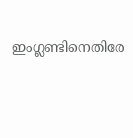ഇംഗ്ലണ്ടിനെതിരേ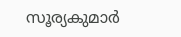സൂര്യകുമാർ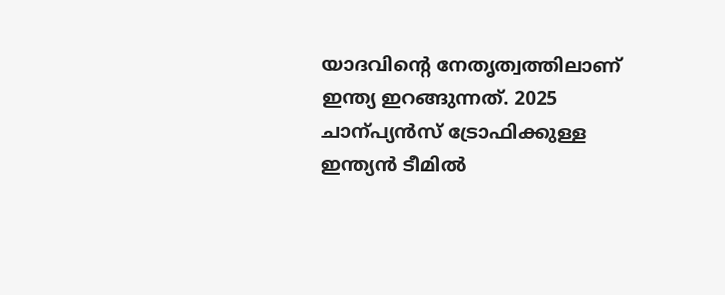യാദവിന്‍റെ നേതൃത്വത്തിലാണ് ഇന്ത്യ ഇറങ്ങുന്നത്. 2025 ചാന്പ്യൻസ് ട്രോഫിക്കുള്ള ഇന്ത്യൻ ടീമിൽ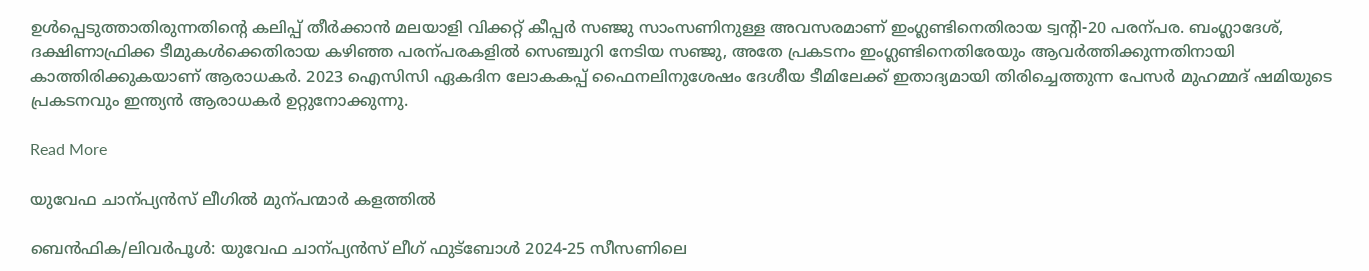ഉൾപ്പെടുത്താതിരുന്നതിന്‍റെ കലിപ്പ് തീർക്കാൻ മലയാളി വിക്കറ്റ് കീപ്പർ സഞ്ജു സാംസണിനുള്ള അവസരമാണ് ഇംഗ്ലണ്ടിനെതിരായ ട്വന്‍റി-20 പരന്പര. ബംഗ്ലാദേശ്, ദക്ഷിണാഫ്രിക്ക ടീമുകൾക്കെതിരായ കഴിഞ്ഞ പരന്പരകളിൽ സെഞ്ചുറി നേടിയ സഞ്ജു, അതേ പ്രകടനം ഇംഗ്ലണ്ടിനെതിരേയും ആവർത്തിക്കുന്നതിനായി കാത്തിരിക്കുകയാണ് ആരാധകർ. 2023 ഐസിസി ഏകദിന ലോകകപ്പ് ഫൈനലിനുശേഷം ദേശീയ ടീമിലേക്ക് ഇതാദ്യമായി തിരിച്ചെത്തുന്ന പേസർ മുഹമ്മദ് ഷമിയുടെ പ്രകടനവും ഇന്ത്യൻ ആരാധകർ ഉറ്റുനോക്കുന്നു.

Read More

യുവേഫ ചാന്പ്യൻസ് ലീഗിൽ മുന്പന്മാർ കളത്തിൽ

ബെൻഫിക/ലിവർപൂൾ: യുവേഫ ചാന്പ്യൻസ് ലീഗ് ഫുട്ബോൾ 2024-25 സീസണിലെ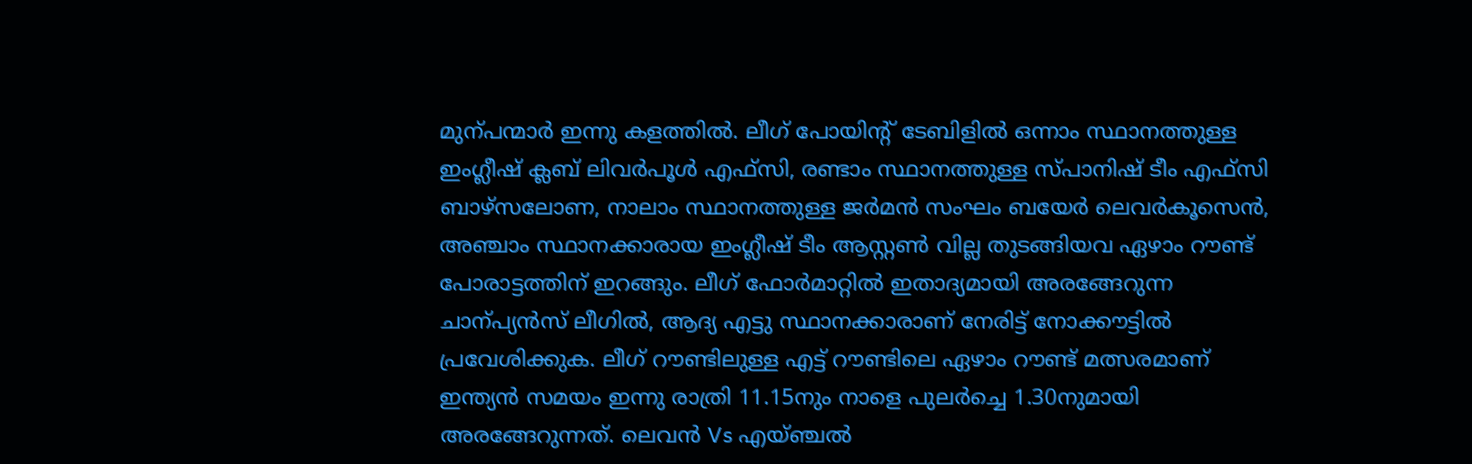മുന്പന്മാർ ഇന്നു കളത്തിൽ. ലീഗ് പോയിന്‍റ് ടേബിളിൽ ഒന്നാം സ്ഥാനത്തുള്ള ഇംഗ്ലീഷ് ക്ലബ് ലിവർപൂൾ എഫ്സി, രണ്ടാം സ്ഥാനത്തുള്ള സ്പാനിഷ് ടീം എഫ്സി ബാഴ്സലോണ, നാലാം സ്ഥാനത്തുള്ള ജർമൻ സംഘം ബയേർ ലെവർകൂസെൻ, അഞ്ചാം സ്ഥാനക്കാരായ ഇംഗ്ലീഷ് ടീം ആസ്റ്റണ്‍ വില്ല തുടങ്ങിയവ ഏഴാം റൗണ്ട് പോരാട്ടത്തിന് ഇറങ്ങും. ലീഗ് ഫോർമാറ്റിൽ ഇതാദ്യമായി അരങ്ങേറുന്ന ചാന്പ്യൻസ് ലീഗിൽ, ആദ്യ എട്ടു സ്ഥാനക്കാരാണ് നേരിട്ട് നോക്കൗട്ടിൽ പ്രവേശിക്കുക. ലീഗ് റൗണ്ടിലുള്ള എട്ട് റൗണ്ടിലെ ഏഴാം റൗണ്ട് മത്സരമാണ് ഇന്ത്യൻ സമയം ഇന്നു രാത്രി 11.15നും നാളെ പുലർച്ചെ 1.30നുമായി അരങ്ങേറുന്നത്. ലെവൻ Vs എയ്ഞ്ചൽ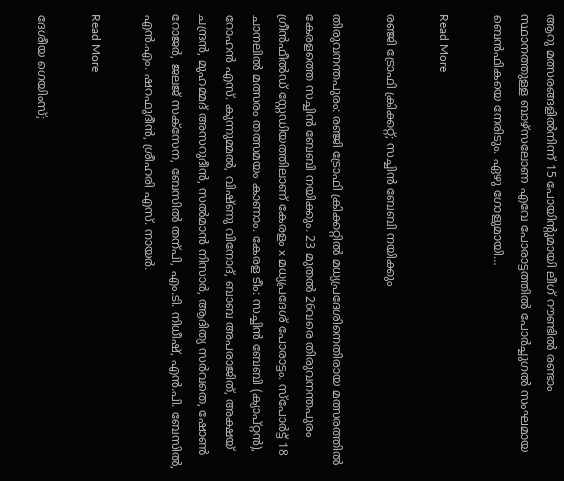ആറു മത്സരങ്ങളിൽനിന്ന് 15 പോയിന്‍റുമായി ലീഗ് റൗണ്ടിൽ രണ്ടാം സ്ഥാനത്തുള്ള ബാഴ്സലോണ എവേ പോരാട്ടത്തിൽ പോർച്ചുഗൽ സംഘമായ ബെൻഫികയെ നേരിടും. ഏഴു ഗോളുമായി…

Read More

രഞ്ജി ട്രോഫി ക്രിക്കറ്റ്; സച്ചിൻ ബേബി നയിക്കും

തിരുവനന്തപുരം: രഞ്ജി ട്രോഫി ക്രിക്കറ്റിൽ മധ്യപ്രദേശിനെതിരായ മത്സരത്തിൽ കേരളത്തെ സച്ചിൻ ബേബി നയിക്കും. 23 മുതൽ 26വരെ തിരുവനന്തപുരം ഗ്രീൻഫീൽഡ് സ്റ്റേഡിയത്തിലാണ് കേരളം x മധ്യപ്രദേശ് പോരാട്ടം. സ്പോർട്ട് 18 ചാനലിൽ മത്സരം തത്സമയം കാണാം. കേരള ടീം: സച്ചിൻ ബേബി (ക്യാപ്റ്റൻ), റോഹൻ എസ്. കുന്നുമ്മൽ, വിഷ്ണു വിനോദ്, ബാബ അപരാജിത്, അക്ഷയ് ചന്ദ്രൻ, മുഹമ്മദ് അസറുദീൻ, സൽമാൻ നിസാർ, ആദിത്യ സർവതെ, ഷോണ്‍ റോജർ, ജലജ് സക്സേന, ബേസിൽ തന്പി, എം.ടി. നിധീഷ്, എൻ.പി. ബേസിൽ, എൻ.എം. ഷറഫുദീൻ, ശ്രീഹരി എസ്. നായർ.

Read More

ദേശീയ ഗെയിംസ്;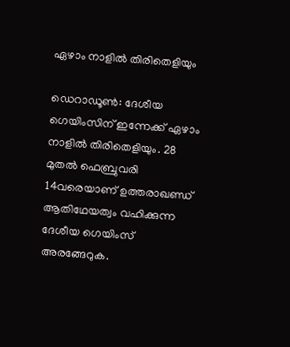ഏഴാം നാളിൽ തിരിതെളിയും

ഡെറാഡൂണ്‍: ദേശീയ ഗെയിംസിന് ഇന്നേക്ക് ഏഴാം നാളിൽ തിരിതെളിയും. 28 മുതൽ ഫെബ്രുവരി 14വരെയാണ് ഉത്തരാഖണ്ഡ് ആതിഥേയത്വം വഹിക്കുന്ന ദേശീയ ഗെയിംസ് അരങ്ങേറുക.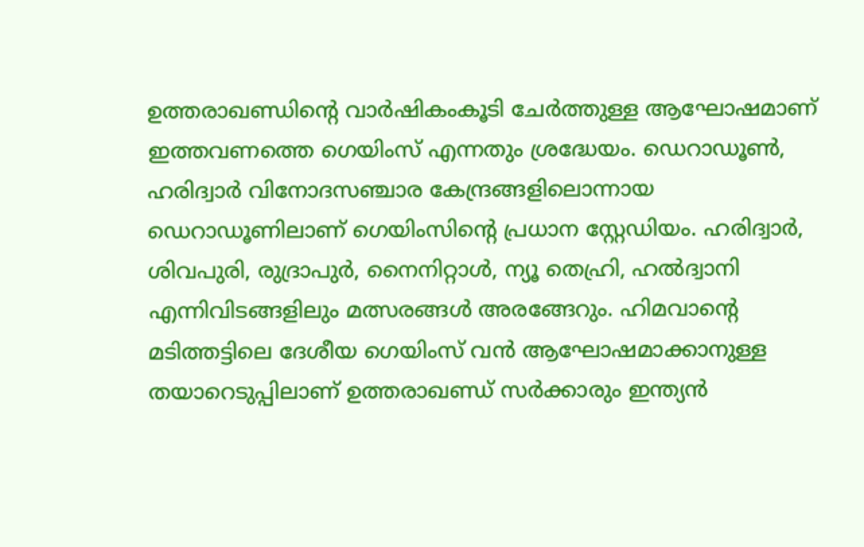ഉത്തരാഖണ്ഡിന്‍റെ വാർഷികംകൂടി ചേർത്തുള്ള ആഘോഷമാണ് ഇത്തവണത്തെ ഗെയിംസ് എന്നതും ശ്രദ്ധേയം. ഡെറാഡൂൺ, ഹരിദ്വാർ വിനോദസഞ്ചാര കേന്ദ്രങ്ങളിലൊന്നായ ഡെറാഡൂണിലാണ് ഗെയിംസിന്‍റെ പ്രധാന സ്റ്റേഡിയം. ഹരിദ്വാർ, ശിവപുരി, രുദ്രാപുർ, നൈനിറ്റാൾ, ന്യൂ തെഹ്രി, ഹൽദ്വാനി എന്നിവിടങ്ങളിലും മത്സരങ്ങൾ അരങ്ങേറും. ഹിമവാന്‍റെ മടിത്തട്ടിലെ ദേശീയ ഗെയിംസ് വൻ ആഘോഷമാക്കാനുള്ള തയാറെടുപ്പിലാണ് ഉത്തരാഖണ്ഡ് സർക്കാരും ഇന്ത്യൻ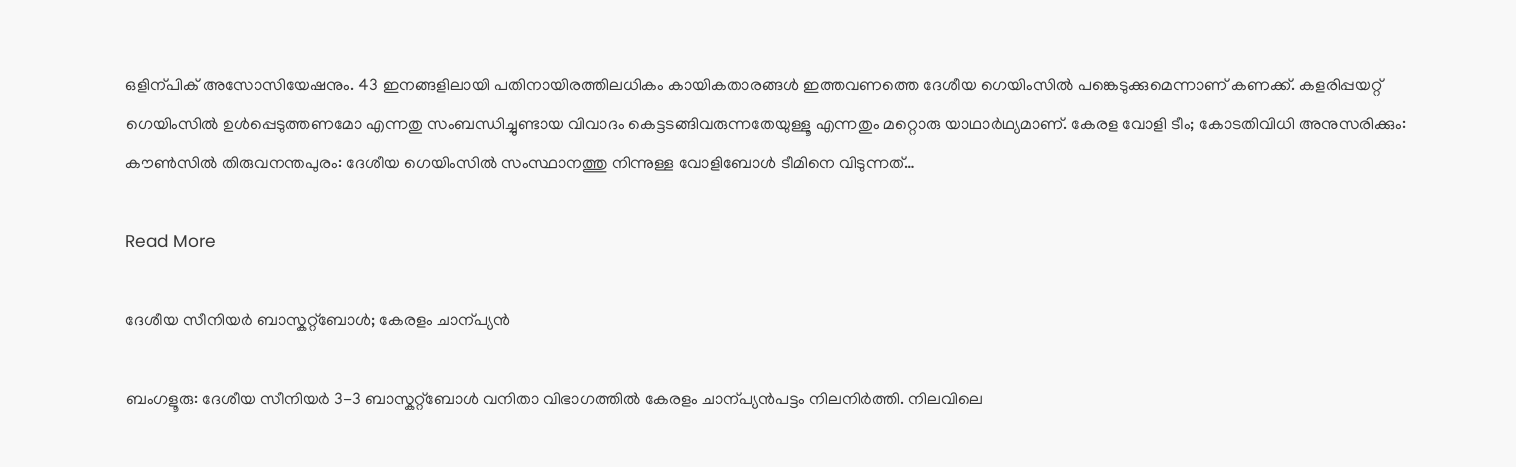ഒളിന്പിക് അസോസിയേഷനും. 43 ഇനങ്ങളിലായി പതിനായിരത്തിലധികം കായികതാരങ്ങൾ ഇത്തവണത്തെ ദേശീയ ഗെയിംസിൽ പങ്കെടുക്കുമെന്നാണ് കണക്ക്. കളരിപ്പയറ്റ് ഗെയിംസിൽ ഉൾപ്പെടുത്തണമോ എന്നതു സംബന്ധിച്ചുണ്ടായ വിവാദം കെട്ടടങ്ങിവരുന്നതേയുള്ളൂ എന്നതും മറ്റൊരു യാഥാർഥ്യമാണ്. കേരള വോളി ടീം; കോടതിവിധി അനുസരിക്കും: കൗണ്‍സിൽ തിരുവനന്തപുരം: ദേശീയ ഗെയിംസിൽ സംസ്ഥാനത്തു നിന്നുള്ള വോളിബോൾ ടീമിനെ വിടുന്നത്…

Read More

ദേശീയ സീനിയർ ബാസ്കറ്റ്ബോൾ; കേരളം ചാന്പ്യൻ

ബംഗളൂരു: ദേശീയ സീനിയർ 3-3 ബാസ്കറ്റ്ബോൾ വനിതാ വിഭാഗത്തിൽ കേരളം ചാന്പ്യൻപട്ടം നിലനിർത്തി. നിലവിലെ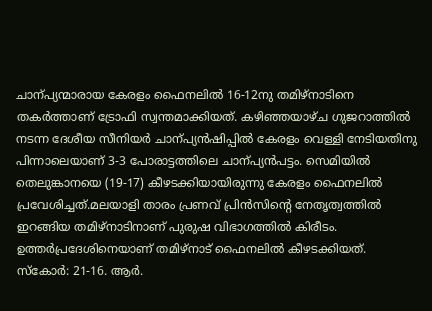ചാന്പ്യന്മാരായ കേരളം ഫൈനലിൽ 16-12നു തമിഴ്നാടിനെ തകർത്താണ് ട്രോഫി സ്വന്തമാക്കിയത്. കഴിഞ്ഞയാഴ്ച ഗുജറാത്തിൽ നടന്ന ദേശീയ സീനിയർ ചാന്പ്യൻഷിപ്പിൽ കേരളം വെള്ളി നേടിയതിനു പിന്നാലെയാണ് 3-3 പോരാട്ടത്തിലെ ചാന്പ്യൻപട്ടം. സെമിയിൽ തെലുങ്കാനയെ (19-17) കീഴടക്കിയായിരുന്നു കേരളം ഫൈനലിൽ പ്രവേശിച്ചത്.മലയാളി താരം പ്രണവ് പ്രിൻസിന്‍റെ നേതൃത്വത്തിൽ ഇറങ്ങിയ തമിഴ്നാടിനാണ് പുരുഷ വിഭാഗത്തിൽ കിരീടം. ഉത്തർപ്രദേശിനെയാണ് തമിഴ്നാട് ഫൈനലിൽ കീഴടക്കിയത്. സ്കോർ: 21-16. ആർ.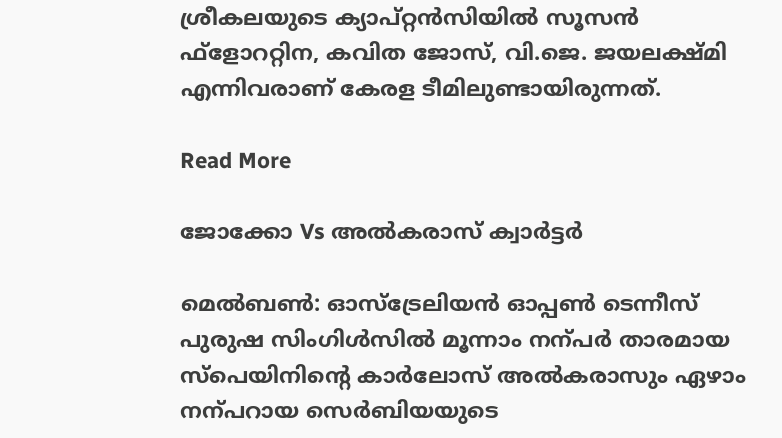ശ്രീകലയുടെ ക്യാപ്റ്റൻസിയിൽ സൂസൻ ഫ്ളോററ്റിന, കവിത ജോസ്, വി.ജെ. ജയലക്ഷ്മി എന്നിവരാണ് കേരള ടീമിലുണ്ടായിരുന്നത്.

Read More

ജോക്കോ Vs അൽകരാസ് ക്വാർട്ടർ

മെൽബണ്‍: ഓസ്ട്രേലിയൻ ഓപ്പണ്‍ ടെന്നീസ് പുരുഷ സിംഗിൾസിൽ മൂന്നാം നന്പർ താരമായ സ്പെയിനിന്‍റെ കാർലോസ് അൽകരാസും ഏഴാം നന്പറായ സെർബിയയുടെ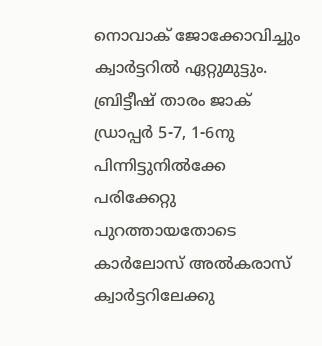നൊവാക് ജോക്കോവിച്ചും ക്വാർട്ടറിൽ ഏറ്റുമുട്ടും. ബ്രിട്ടീഷ് താരം ജാക് ഡ്രാപ്പർ 5-7, 1-6നു പിന്നിട്ടുനിൽക്കേ പരിക്കേറ്റു പുറത്തായതോടെ കാർലോസ് അൽകരാസ് ക്വാർട്ടറിലേക്കു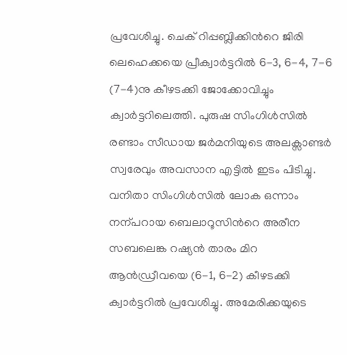പ്രവേശിച്ചു. ചെക് റിപ്പബ്ലിക്കിന്‍റെ ജിരി ലെഹെക്കയെ പ്രീക്വാർട്ടറിൽ 6-3, 6-4, 7-6 (7-4)നു കീഴടക്കി ജോക്കോവിച്ചും ക്വാർട്ടറിലെത്തി. പുരുഷ സിംഗിൾസിൽ രണ്ടാം സീഡായ ജർമനിയുടെ അലക്സാണ്ടർ സ്വരേവും അവസാന എട്ടിൽ ഇടം പിടിച്ചു. വനിതാ സിംഗിൾസിൽ ലോക ഒന്നാം നന്പറായ ബെലാറൂസിന്‍റെ അരീന സബലെങ്ക റഷ്യൻ താരം മിറ ആൻഡ്രീവയെ (6-1, 6-2) കീഴടക്കി ക്വാർട്ടറിൽ പ്രവേശിച്ചു. അമേരിക്കയുടെ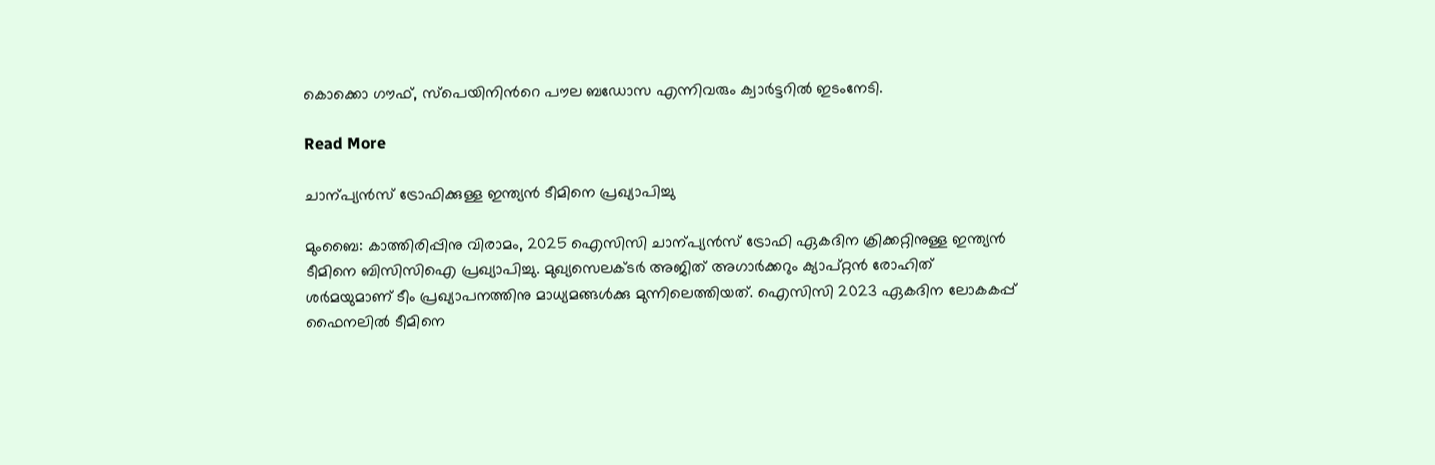കൊക്കൊ ഗൗഫ്, സ്പെയിനിന്‍റെ പൗല ബഡോസ എന്നിവരും ക്വാർട്ടറിൽ ഇടംനേടി.

Read More

ചാന്പ്യൻസ് ട്രോഫിക്കുള്ള ഇന്ത്യൻ ടീമിനെ പ്രഖ്യാപിച്ചു

മുംബൈ: കാത്തിരിപ്പിനു വിരാമം, 2025 ഐസിസി ചാന്പ്യൻസ് ട്രോഫി ഏകദിന ക്രിക്കറ്റിനുള്ള ഇന്ത്യൻ ടീമിനെ ബിസിസിഐ പ്രഖ്യാപിച്ചു. മുഖ്യസെലക്ടർ അജിത് അഗാർക്കറും ക്യാപ്റ്റൻ രോഹിത് ശർമയുമാണ് ടീം പ്രഖ്യാപനത്തിനു മാധ്യമങ്ങൾക്കു മുന്നിലെത്തിയത്. ഐസിസി 2023 ഏകദിന ലോകകപ്പ് ഫൈനലിൽ ടീമിനെ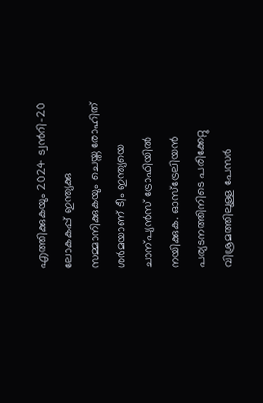എത്തിക്കുകയും 2024 ട്വന്‍റി-20 ലോകകപ്പ് ഇന്ത്യക്കു സമ്മാനിക്കുകയും ചെയ്ത രോഹിത് ശർമയാണ് ടീം ഇന്ത്യയെ ചാന്പ്യൻസ് ട്രോഫിയിൽ നയിക്കുക. ഓസ്ട്രേലിയൻ പര്യടനത്തിനിടെ പരിക്കേറ്റു വിശ്രമത്തിലുള്ള പേസർ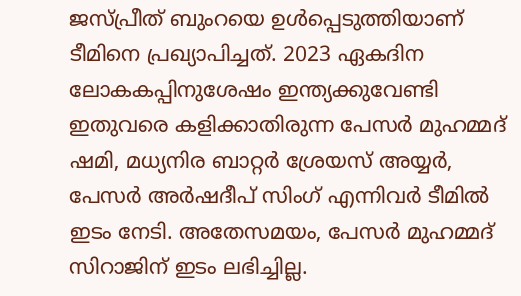ജസ്പ്രീത് ബുംറയെ ഉൾപ്പെടുത്തിയാണ് ടീമിനെ പ്രഖ്യാപിച്ചത്. 2023 ഏകദിന ലോകകപ്പിനുശേഷം ഇന്ത്യക്കുവേണ്ടി ഇതുവരെ കളിക്കാതിരുന്ന പേസർ മുഹമ്മദ് ഷമി, മധ്യനിര ബാറ്റർ ശ്രേയസ് അയ്യർ, പേസർ അർഷദീപ് സിംഗ് എന്നിവർ ടീമിൽ ഇടം നേടി. അതേസമയം, പേസർ മുഹമ്മദ് സിറാജിന് ഇടം ലഭിച്ചില്ല.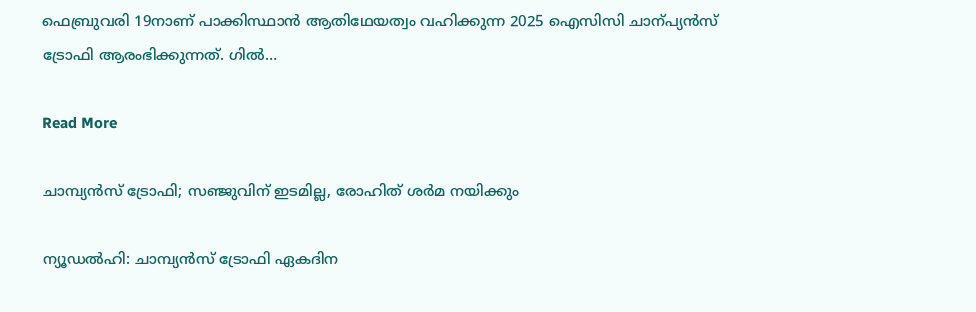ഫെബ്രുവരി 19നാണ് പാക്കിസ്ഥാൻ ആതിഥേയത്വം വഹിക്കുന്ന 2025 ഐസിസി ചാന്പ്യൻസ് ട്രോഫി ആരംഭിക്കുന്നത്. ഗിൽ…

Read More

ചാമ്പ്യൻസ് ട്രോഫി; സഞ്ജുവിന് ഇടമില്ല, രോഹിത് ശർമ നയിക്കും

ന്യൂഡൽഹി: ചാമ്പ്യൻസ് ട്രോഫി ഏകദിന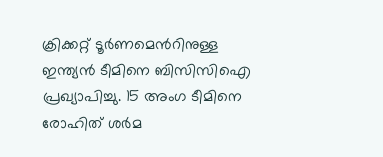ക്രിക്കറ്റ് ടൂർണമെന്‍റിനുള്ള ഇന്ത്യൻ ടീമിനെ ബിസിസിഐ പ്രഖ്യാപിച്ചു. 15 അംഗ ടീമിനെ രോഹിത് ശർമ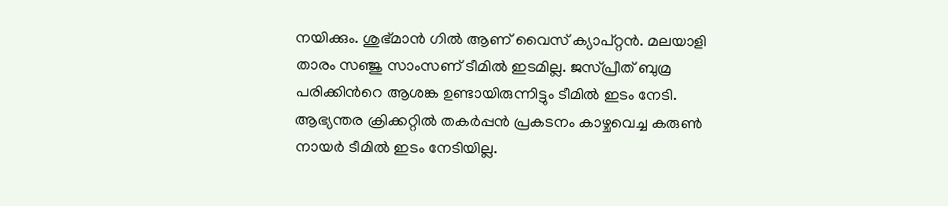നയിക്കും. ശുഭ്മാൻ ഗിൽ ആണ് വൈസ് ക്യാപ്റ്റൻ. മലയാളി താരം സഞ്ജു സാംസണ് ടീമിൽ ഇടമില്ല. ജസ്പ്രീത് ബുമ്ര പരിക്കിന്‍റെ ആശങ്ക ഉണ്ടായിരുന്നിട്ടും ടീമിൽ ഇടം നേടി. ആഭ്യന്തര ക്രിക്കറ്റിൽ തകർപ്പൻ പ്രകടനം കാഴ്ചവെച്ച കരുൺ നായർ ടീമിൽ ഇടം നേടിയില്ല.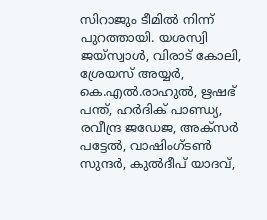സിറാജും ടീമിൽ നിന്ന് പുറത്തായി. യശസ്വി ജയ്‌സ്വാള്‍, വിരാട് കോലി, ശ്രേയസ് അയ്യര്‍, കെ.എല്‍.രാഹുല്‍, ഋഷഭ് പന്ത്, ഹര്‍ദിക് പാണ്ഡ്യ, രവീന്ദ്ര ജഡേജ, അക്‌സര്‍ പട്ടേല്‍, വാഷിംഗ്ടണ്‍ സുന്ദര്‍, കുല്‍ദീപ് യാദവ്,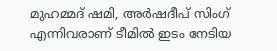മുഹമ്മദ് ഷമി, അര്‍ഷദീപ് സിംഗ് എന്നിവരാണ് ടീമിൽ ഇടം നേടിയ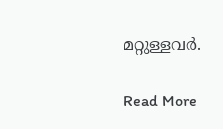മറ്റുള്ളവർ.

Read More